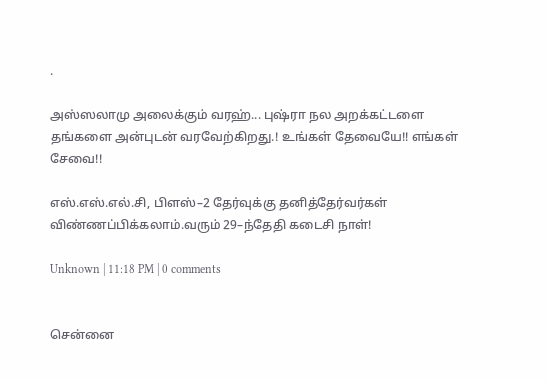.

அஸ்ஸலாமு அலைக்கும் வரஹ்... புஷ்ரா நல அறக்கட்டளை தங்களை அன்புடன் வரவேற்கிறது.! உங்கள் தேவையே!! எங்கள் சேவை!!

எஸ்.எஸ்.எல்.சி, பிளஸ்–2 தேர்வுக்கு தனித்தேர்வர்கள் விண்ணப்பிக்கலாம்.வரும் 29–ந்தேதி கடைசி நாள்!

Unknown | 11:18 PM | 0 comments


சென்னை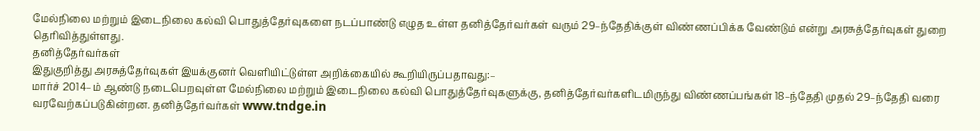மேல்நிலை மற்றும் இடைநிலை கல்வி பொதுத்தேர்வுகளை நடப்பாண்டு எழுத உள்ள தனித்தேர்வர்கள் வரும் 29–ந்தேதிக்குள் விண்ணப்பிக்க வேண்டும் என்று அரசுத்தேர்வுகள் துறை தெரிவித்துள்ளது.
தனித்தேர்வர்கள்
இதுகுறித்து அரசுத்தேர்வுகள் இயக்குனர் வெளியிட்டுள்ள அறிக்கையில் கூறியிருப்பதாவது:–
மார்ச் 2014–ம் ஆண்டு நடைபெறவுள்ள மேல்நிலை மற்றும் இடைநிலை கல்வி பொதுத்தேர்வுகளுக்கு, தனித்தேர்வர்களிடமிருந்து விண்ணப்பங்கள் 18–ந்தேதி முதல் 29–ந்தேதி வரை வரவேற்கப்படுகின்றன. தனித்தேர்வர்கள் www.tndge.in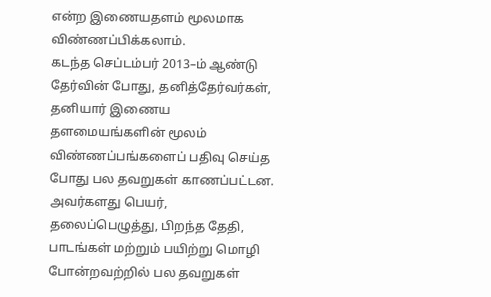என்ற இணையதளம் மூலமாக விண்ணப்பிக்கலாம்.
கடந்த செப்டம்பர் 2013–ம் ஆண்டு தேர்வின் போது, தனித்தேர்வர்கள், தனியார் இணைய தளமையங்களின் மூலம் விண்ணப்பங்களைப் பதிவு செய்த போது பல தவறுகள் காணப்பட்டன. அவர்களது பெயர், தலைப்பெழுத்து, பிறந்த தேதி, பாடங்கள் மற்றும் பயிற்று மொழி போன்றவற்றில் பல தவறுகள்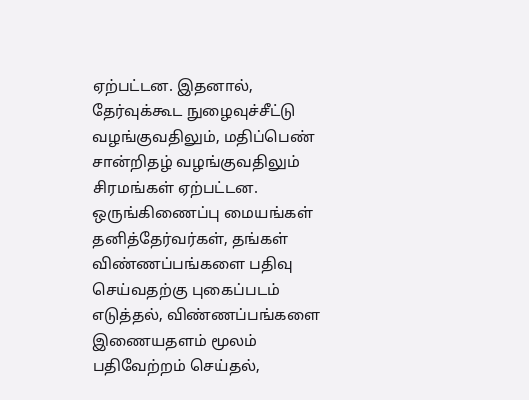ஏற்பட்டன. இதனால், தேர்வுக்கூட நுழைவுச்சீட்டு வழங்குவதிலும், மதிப்பெண் சான்றிதழ் வழங்குவதிலும் சிரமங்கள் ஏற்பட்டன.
ஒருங்கிணைப்பு மையங்கள்
தனித்தேர்வர்கள், தங்கள் விண்ணப்பங்களை பதிவு செய்வதற்கு புகைப்படம் எடுத்தல், விண்ணப்பங்களை இணையதளம் மூலம் பதிவேற்றம் செய்தல்,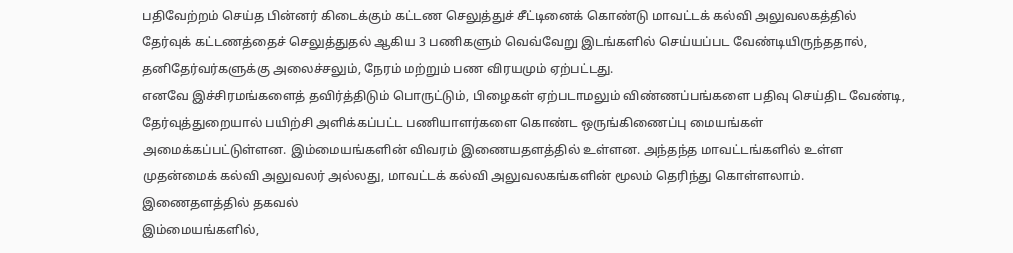பதிவேற்றம் செய்த பின்னர் கிடைக்கும் கட்டண செலுத்துச் சீட்டினைக் கொண்டு மாவட்டக் கல்வி அலுவலகத்தில் தேர்வுக் கட்டணத்தைச் செலுத்துதல் ஆகிய 3 பணிகளும் வெவ்வேறு இடங்களில் செய்யப்பட வேண்டியிருந்ததால், தனிதேர்வர்களுக்கு அலைச்சலும், நேரம் மற்றும் பண விரயமும் ஏற்பட்டது.
எனவே இச்சிரமங்களைத் தவிர்த்திடும் பொருட்டும், பிழைகள் ஏற்படாமலும் விண்ணப்பங்களை பதிவு செய்திட வேண்டி, தேர்வுத்துறையால் பயிற்சி அளிக்கப்பட்ட பணியாளர்களை கொண்ட ஒருங்கிணைப்பு மையங்கள் அமைக்கப்பட்டுள்ளன. இம்மையங்களின் விவரம் இணையதளத்தில் உள்ளன. அந்தந்த மாவட்டங்களில் உள்ள முதன்மைக் கல்வி அலுவலர் அல்லது, மாவட்டக் கல்வி அலுவலகங்களின் மூலம் தெரிந்து கொள்ளலாம்.
இணைதளத்தில் தகவல்
இம்மையங்களில்,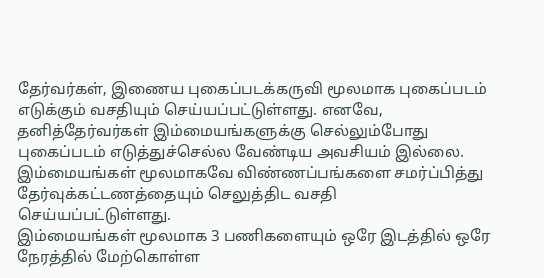தேர்வர்கள், இணைய புகைப்படக்கருவி மூலமாக புகைப்படம் எடுக்கும் வசதியும் செய்யப்பட்டுள்ளது. எனவே, தனித்தேர்வர்கள் இம்மையங்களுக்கு செல்லும்போது புகைப்படம் எடுத்துச்செல்ல வேண்டிய அவசியம் இல்லை. இம்மையங்கள் மூலமாகவே விண்ணப்பங்களை சமர்ப்பித்து தேர்வுக்கட்டணத்தையும் செலுத்திட வசதி செய்யப்பட்டுள்ளது.
இம்மையங்கள் மூலமாக 3 பணிகளையும் ஒரே இடத்தில் ஒரே நேரத்தில் மேற்கொள்ள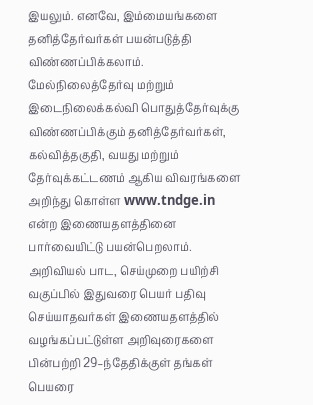இயலும். எனவே, இம்மையங்களை தனித்தேர்வர்கள் பயன்படுத்தி விண்ணப்பிக்கலாம். மேல்நிலைத்தேர்வு மற்றும் இடைநிலைக்கல்வி பொதுத்தேர்வுக்கு விண்ணப்பிக்கும் தனித்தேர்வர்கள், கல்வித்தகுதி, வயது மற்றும் தேர்வுக்கட்டணம் ஆகிய விவரங்களை அறிந்து கொள்ள www.tndge.in என்ற இணையதளத்தினை பார்வையிட்டு பயன்பெறலாம். அறிவியல் பாட, செய்முறை பயிற்சி வகுப்பில் இதுவரை பெயர் பதிவு செய்யாதவர்கள் இணையதளத்தில் வழங்கப்பட்டுள்ள அறிவுரைகளை பின்பற்றி 29–ந்தேதிக்குள் தங்கள் பெயரை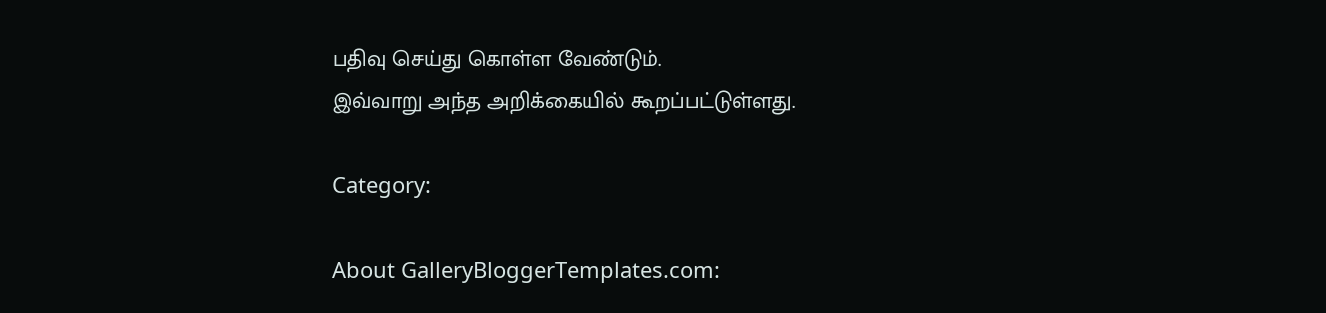பதிவு செய்து கொள்ள வேண்டும்.
இவ்வாறு அந்த அறிக்கையில் கூறப்பட்டுள்ளது.

Category:

About GalleryBloggerTemplates.com: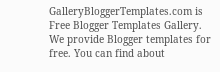GalleryBloggerTemplates.com is Free Blogger Templates Gallery. We provide Blogger templates for free. You can find about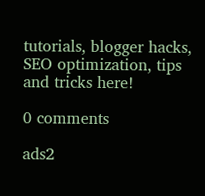tutorials, blogger hacks, SEO optimization, tips and tricks here!

0 comments

ads2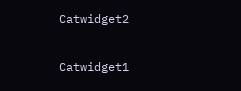Catwidget2

Catwidget1